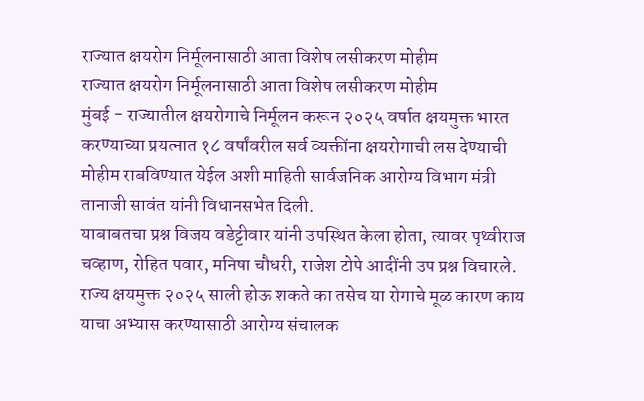राज्यात क्षयरोग निर्मूलनासाठी आता विशेष लसीकरण मोहीम
राज्यात क्षयरोग निर्मूलनासाठी आता विशेष लसीकरण मोहीम
मुंबई - राज्यातील क्षयरोगाचे निर्मूलन करून २०२५ वर्षात क्षयमुक्त भारत करण्याच्या प्रयत्नात १८ वर्षांवरील सर्व व्यक्तींना क्षयरोगाची लस देण्याची मोहीम राबविण्यात येईल अशी माहिती सार्वजनिक आरोग्य विभाग मंत्री तानाजी सावंत यांनी विधानसभेत दिली.
याबाबतचा प्रश्न विजय वडेट्टीवार यांनी उपस्थित केला होता, त्यावर पृथ्वीराज चव्हाण, रोहित पवार, मनिषा चौधरी, राजेश टोपे आदींनी उप प्रश्न विचारले. राज्य क्षयमुक्त २०२५ साली होऊ शकते का तसेच या रोगाचे मूळ कारण काय याचा अभ्यास करण्यासाठी आरोग्य संचालक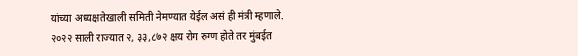यांच्या अध्यक्षतेखाली समिती नेमण्यात येईल असं ही मंत्री म्हणाले.
२०२२ साली राज्यात २, ३३,८७२ क्षय रोग रुग्ण होते तर मुंबईत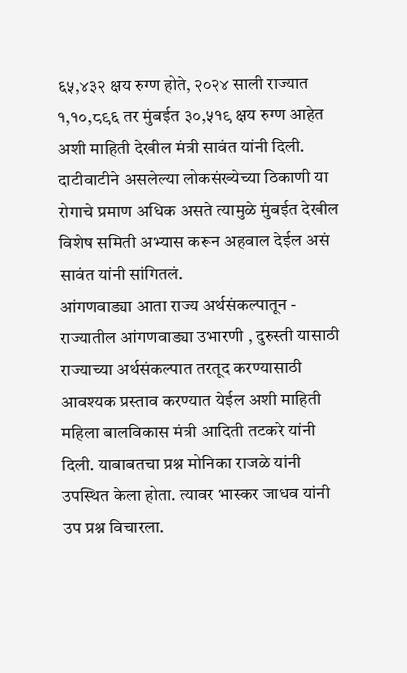६५,४३२ क्षय रुग्ण होते, २०२४ साली राज्यात १,१०,८९६ तर मुंबईत ३०,५१९ क्षय रुग्ण आहेत अशी माहिती देखील मंत्री सावंत यांनी दिली. दाटीवाटीने असलेल्या लोकसंख्येच्या ठिकाणी या रोगाचे प्रमाण अधिक असते त्यामुळे मुंबईत देखील विशेष समिती अभ्यास करून अहवाल देईल असं सावंत यांनी सांगितलं.
आंगणवाड्या आता राज्य अर्थसंकल्पातून -
राज्यातील आंगणवाड्या उभारणी , दुरुस्ती यासाठी राज्याच्या अर्थसंकल्पात तरतूद करण्यासाठी आवश्यक प्रस्ताव करण्यात येईल अशी माहिती महिला बालविकास मंत्री आदिती तटकरे यांनी दिली. याबाबतचा प्रश्न मोनिका राजळे यांनी उपस्थित केला होता. त्यावर भास्कर जाधव यांनी उप प्रश्न विचारला.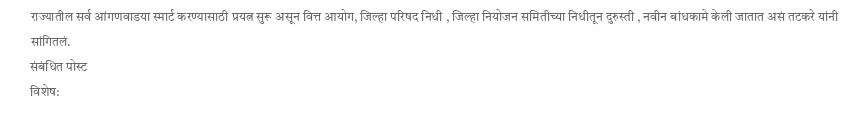राज्यातील सर्व आंगणवाडया स्मार्ट करण्यासाठी प्रयत्न सुरू असून वित्त आयोग, जिल्हा परिषद निधी , जिल्हा नियोजन समितीच्या निधीतून दुरुस्ती , नवीन बांधकामे केली जातात असं तटकरे यांनी सांगितलं.
संबंधित पोस्ट
विशेष: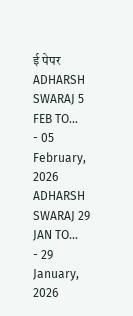ई पेपर
ADHARSH SWARAJ 5 FEB TO...
- 05 February, 2026
ADHARSH SWARAJ 29 JAN TO...
- 29 January, 2026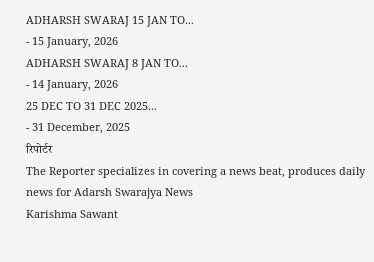ADHARSH SWARAJ 15 JAN TO...
- 15 January, 2026
ADHARSH SWARAJ 8 JAN TO...
- 14 January, 2026
25 DEC TO 31 DEC 2025...
- 31 December, 2025
रिपोर्टर
The Reporter specializes in covering a news beat, produces daily news for Adarsh Swarajya News
Karishma Sawant